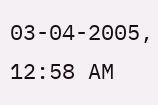03-04-2005, 12:58 AM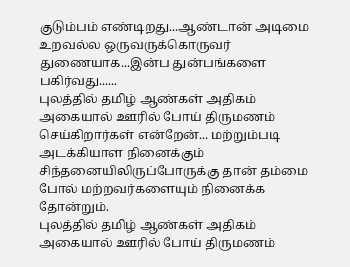குடும்பம் எண்டிறது...ஆண்டான் அடிமை உறவல்ல ஒருவருக்கொருவர் துணையாக...இன்ப துன்பங்களை பகிர்வது......
புலத்தில் தமிழ் ஆண்கள் அதிகம் அகையால் ஊரில் போய் திருமணம் செய்கிறார்கள் என்றேன்... மற்றும்படி அடக்கியாள நினைக்கும் சிந்தனையிலிருப்போருக்கு தான் தம்மை போல் மற்றவர்களையும் நினைக்க தோன்றும்.
புலத்தில் தமிழ் ஆண்கள் அதிகம் அகையால் ஊரில் போய் திருமணம்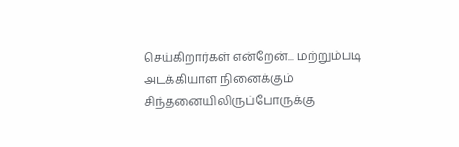செய்கிறார்கள் என்றேன்... மற்றும்படி அடக்கியாள நினைக்கும் சிந்தனையிலிருப்போருக்கு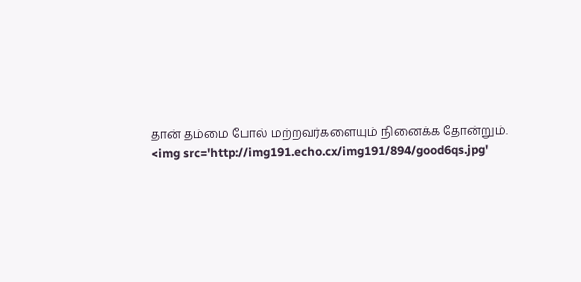தான் தம்மை போல் மற்றவர்களையும் நினைக்க தோன்றும்.
<img src='http://img191.echo.cx/img191/894/good6qs.jpg'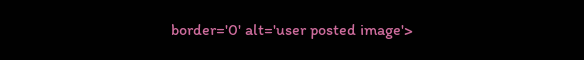border='0' alt='user posted image'>